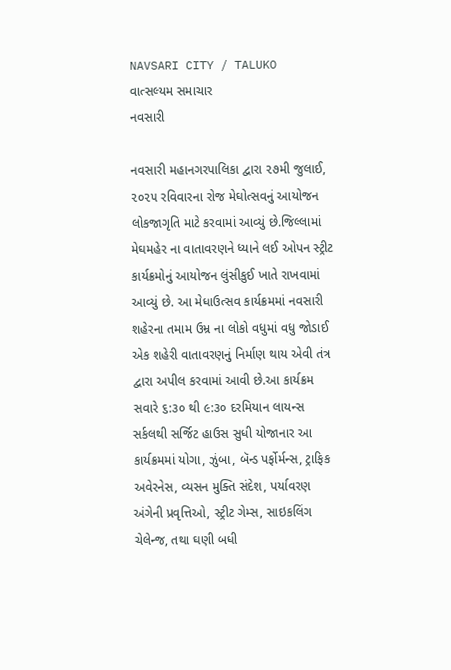NAVSARI CITY / TALUKO
વાત્સલ્યમ સમાચાર
નવસારી

નવસારી મહાનગરપાલિકા દ્વારા ૨૭મી જુલાઈ, ૨૦૨૫ રવિવારના રોજ મેઘોત્સવનું આયોજન લોકજાગૃતિ માટે કરવામાં આવ્યું છે.જિલ્લામાં મેઘમહેર ના વાતાવરણને ધ્યાને લઈ ઓપન સ્ટ્રીટ કાર્યક્રમોનું આયોજન લુંસીકુઈ ખાતે રાખવામાં આવ્યું છે. આ મેધાઉત્સવ કાર્યક્રમમાં નવસારી શહેરના તમામ ઉમ્ર ના લોકો વધુમાં વધુ જોડાઈ એક શહેરી વાતાવરણનું નિર્માણ થાય એવી તંત્ર દ્વારા અપીલ કરવામાં આવી છે.આ કાર્યક્રમ સવારે ૬:૩૦ થી ૯:૩૦ દરમિયાન લાયન્સ સર્કલથી સર્જિટ હાઉસ સુધી યોજાનાર આ કાર્યક્રમમાં યોગા, ઝુંબા, બૅન્ડ પર્ફોર્મન્સ, ટ્રાફિક અવેરનેસ, વ્યસન મુક્તિ સંદેશ, પર્યાવરણ અંગેની પ્રવૃત્તિઓ, સ્ટ્રીટ ગેમ્સ, સાઇકલિંગ ચેલેન્જ, તથા ઘણી બધી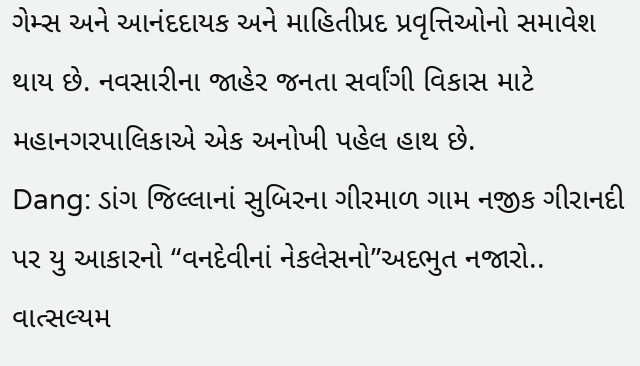ગેમ્સ અને આનંદદાયક અને માહિતીપ્રદ પ્રવૃત્તિઓનો સમાવેશ થાય છે. નવસારીના જાહેર જનતા સર્વાંગી વિકાસ માટે મહાનગરપાલિકાએ એક અનોખી પહેલ હાથ છે.
Dang: ડાંગ જિલ્લાનાં સુબિરના ગીરમાળ ગામ નજીક ગીરાનદી પર યુ આકારનો “વનદેવીનાં નેકલેસનો”અદભુત નજારો..
વાત્સલ્યમ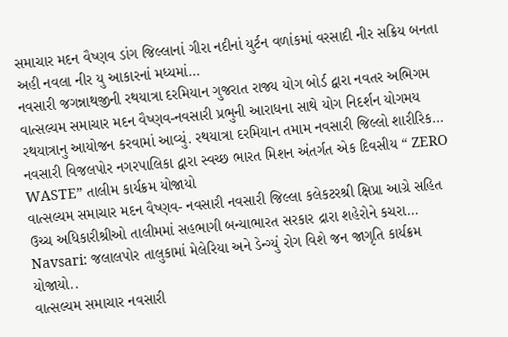સમાચાર મદન વૈષ્ણવ ડાંગ જિલ્લાનાં ગીરા નદીનાં યુર્ટન વળાંકમાં વરસાદી નીર સક્રિય બનતા અહી નવલા નીર યુ આકારનાં મધ્યમાં…
નવસારી જગન્નાથજીની રથયાત્રા દરમિયાન ગુજરાત રાજ્ય યોગ બોર્ડ દ્વારા નવતર અભિગમ
વાત્સલ્યમ સમાચાર મદન વૈષ્ણવ-નવસારી પ્રભુની આરાધના સાથે યોગ નિદર્શન યોગમય રથયાત્રાનુ આયોજન કરવામાં આવ્યું. રથયાત્રા દરમિયાન તમામ નવસારી જિલ્લો શારીરિક…
નવસારી વિજલપોર નગરપાલિકા દ્વારા સ્વચ્છ ભારત મિશન અંતર્ગત એક દિવસીય “ ZERO WASTE” તાલીમ કાર્યક્રમ યોજાયો
વાત્સલ્યમ સમાચાર મદન વૈષ્ણવ- નવસારી નવસારી જિલ્લા કલેકટરશ્રી ક્ષિપ્રા આગ્રે સહિત ઉચ્ચ અધિકારીશ્રીઓ તાલીમમાં સહભાગી બન્યાભારત સરકાર દ્રારા શહેરોને કચરા…
Navsari: જલાલપોર તાલુકામાં મેલેરિયા અને ડેન્ગ્યું રોગ વિશે જન જાગૃતિ કાર્યક્રમ યોજાયો..
વાત્સલ્યમ સમાચાર નવસારી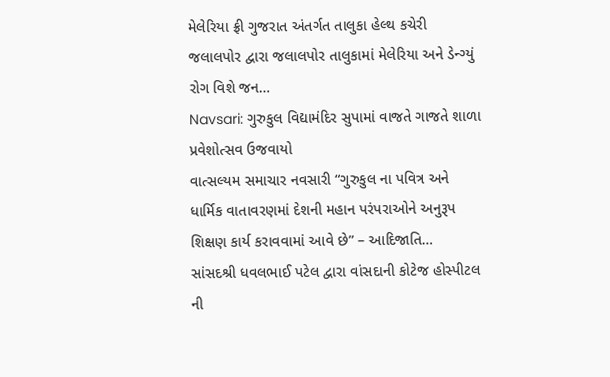મેલેરિયા ફ્રી ગુજરાત અંતર્ગત તાલુકા હેલ્થ કચેરી જલાલપોર દ્વારા જલાલપોર તાલુકામાં મેલેરિયા અને ડેન્ગ્યું રોગ વિશે જન…
Navsari: ગુરુકુલ વિદ્યામંદિર સુપામાં વાજતે ગાજતે શાળા પ્રવેશોત્સવ ઉજવાયો
વાત્સલ્યમ સમાચાર નવસારી “ગુરુકુલ ના પવિત્ર અને ધાર્મિક વાતાવરણમાં દેશની મહાન પરંપરાઓને અનુરૂપ શિક્ષણ કાર્ય કરાવવામાં આવે છે” – આદિજાતિ…
સાંસદશ્રી ધવલભાઈ પટેલ દ્વારા વાંસદાની કોટેજ હોસ્પીટલ ની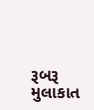રૂબરૂ મુલાકાત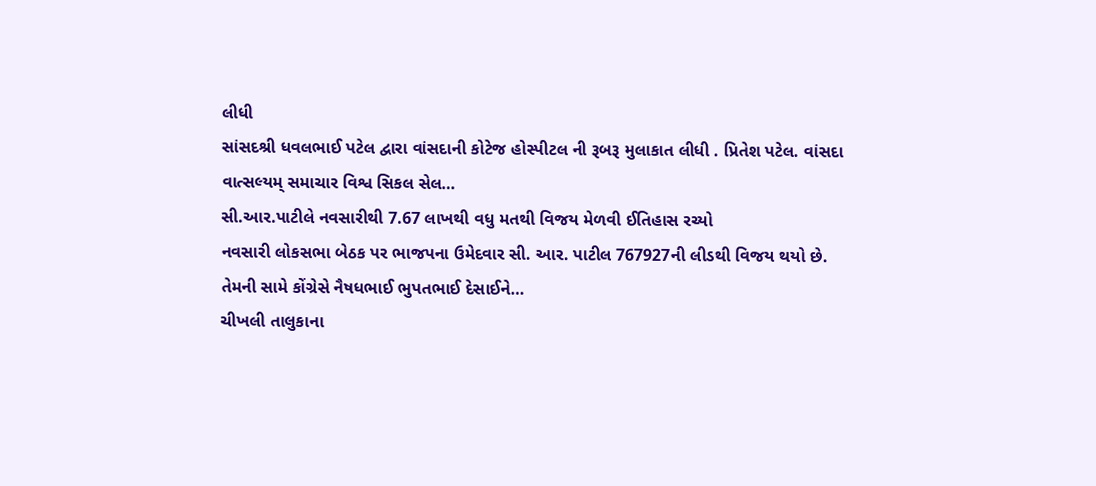લીધી
સાંસદશ્રી ધવલભાઈ પટેલ દ્વારા વાંસદાની કોટેજ હોસ્પીટલ ની રૂબરૂ મુલાકાત લીધી . પ્રિતેશ પટેલ. વાંસદા વાત્સલ્યમ્ સમાચાર વિશ્વ સિકલ સેલ…
સી.આર.પાટીલે નવસારીથી 7.67 લાખથી વધુ મતથી વિજય મેળવી ઈતિહાસ રચ્યો
નવસારી લોકસભા બેઠક પર ભાજપના ઉમેદવાર સી. આર. પાટીલ 767927ની લીડથી વિજય થયો છે. તેમની સામે કોંગ્રેસે નૈષધભાઈ ભુપતભાઈ દેસાઈને…
ચીખલી તાલુકાના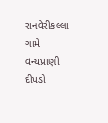રાનવેરીકલ્લા ગામે વન્યપ્રાણી દીપડો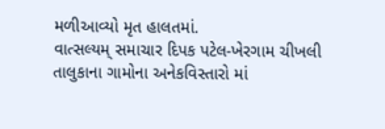મળીઆવ્યો મૃત હાલતમાં.
વાત્સલ્યમ્ સમાચાર દિપક પટેલ-ખેરગામ ચીખલી તાલુકાના ગામોના અનેકવિસ્તારો માં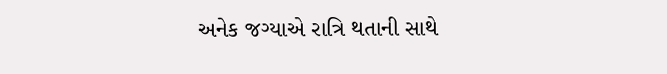અનેક જગ્યાએ રાત્રિ થતાની સાથે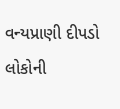વન્યપ્રાણી દીપડો લોકોની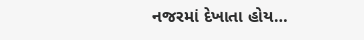નજરમાં દેખાતા હોય…